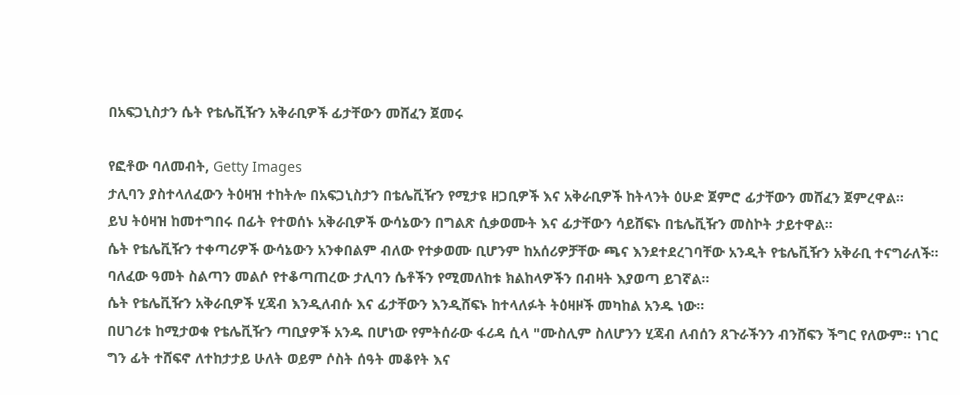በአፍጋኒስታን ሴት የቴሌቪዥን አቅራቢዎች ፊታቸውን መሸፈን ጀመሩ

የፎቶው ባለመብት, Getty Images
ታሊባን ያስተላለፈውን ትዕዛዝ ተከትሎ በአፍጋኒስታን በቴሌቪዥን የሚታዩ ዘጋቢዎች እና አቅራቢዎች ከትላንት ዕሁድ ጀምሮ ፊታቸውን መሸፈን ጀምረዋል።
ይህ ትዕዛዝ ከመተግበሩ በፊት የተወሰኑ አቅራቢዎች ውሳኔውን በግልጽ ሲቃወሙት እና ፊታቸውን ሳይሸፍኑ በቴሌቪዥን መስኮት ታይተዋል።
ሴት የቴሌቪዥን ተቀጣሪዎች ውሳኔውን አንቀበልም ብለው የተቃወሙ ቢሆንም ከአሰሪዎቻቸው ጫና እንደተደረገባቸው አንዲት የቴሌቪዥን አቅራቢ ተናግራለች።
ባለፈው ዓመት ስልጣን መልሶ የተቆጣጠረው ታሊባን ሴቶችን የሚመለከቱ ክልከላዎችን በብዛት እያወጣ ይገኛል።
ሴት የቴሌቪዥን አቅራቢዎች ሂጃብ እንዲለብሱ እና ፊታቸውን እንዲሸፍኑ ከተላለፉት ትዕዛዞች መካከል አንዱ ነው።
በሀገሪቱ ከሚታወቁ የቴሌቪዥን ጣቢያዎች አንዱ በሆነው የምትሰራው ፋሪዳ ሲላ "ሙስሊም ስለሆንን ሂጃብ ለብሰን ጸጉራችንን ብንሸፍን ችግር የለውም። ነገር ግን ፊት ተሸፍኖ ለተከታታይ ሁለት ወይም ሶስት ሰዓት መቆየት እና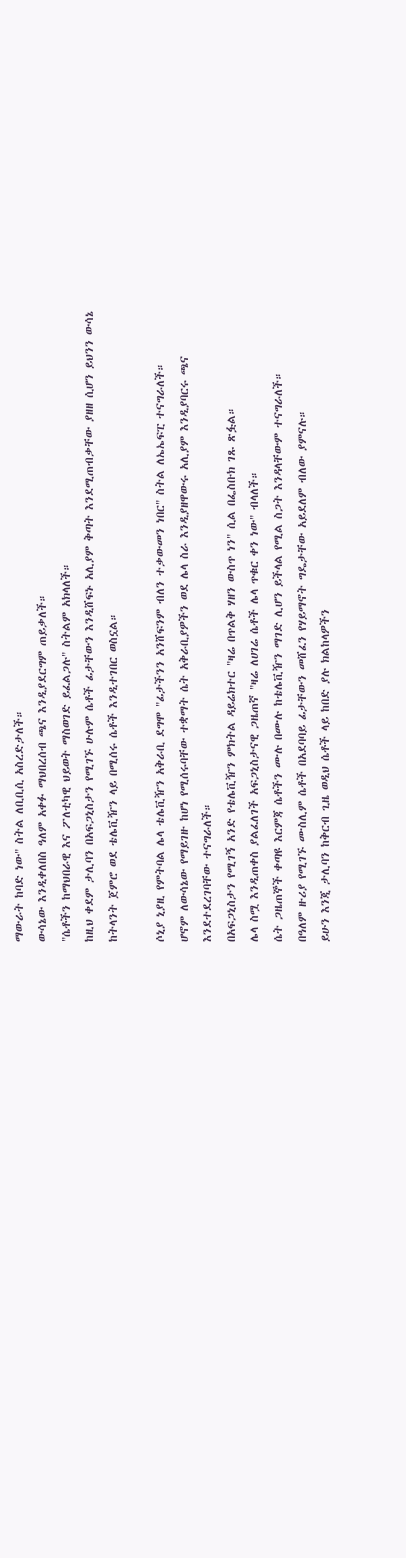ማውራት ከባድ ነው" ስትል ለቢቢሲ አስረድታለች።
ውሳኔው እንዲቀለበስ ዓለም አቀፉ ማህበረሰብ ጫና እንዲያደርግም ጠይቃለች።
"ሴቶችን ከማህበራዊ እና ፖለቲካዊ ህይወት ማስወገድ ይፈልጋሉ" ስትልም አክላለች።
ከዚህ ቀደም ታሊባን በአፍጋኒስታን የሚገኙ ሁሉም ሴቶች ፊታቸውን እንዲሸፍኑ አሊያም ቅጣት እንደሚጠብቃቸው ያዘዘ ሲሆን ይህንን ውሳኔ ከትላንት ጀምሮ ወደ ቴሌቪዥን ላይ በሚሰሩ ሴቶች እንዲተገበር ወስኗል።

ሶኒያ ኒያዚ የምትባል ሌላ ቴሌቪዥን አቅራቢ ደግሞ "ፊታችንን አንሸፍንም ብለን ተቃውመን ነበር" ስትል ለኤኤፍፒ ተናግራለች።
ሆኖም ለውሳኔው የማይገዙ ከሆነ የሚሰሩባቸው ተቋማት ሴት አቅራቢያዎችን ወደ ሌላ ስራ እንዲያዘዋውሩ አሊያም እንዲያባርሩ ጫና እንደተደረገባቸው ተናግራለች።
በአፍጋኒስታን የሚገኝ አንድ የቴሌቪዥን ምክትል ዳይሬክተር "ዛሬ በጥልቅ ሃዘን ውስጥ ነን" ሲል በፌስቡክ ገጹ ጽፏል።
ሌላ ስሟ እንዲጠቀስ ያልፈለገች አፍጋኒስታናዊ ጋዜጠኛ "ዛሬ ለሀገሬ ሴቶች ሌላ ጥቁር ቀን ነው" ብላለች።
ሴት ጋዜጠኞች ቀጣዩ እርምጃ ሴቶችን ሙሉ በሙሉ ከቴሌቪዥን ማገድ ሊሆን ይችላል የሚል ስጋት እንዳላቸውም ተናግራለች።
በዓለም ዙሪያ የሚገኙ ሙስሊም ሴቶች በአደባባይ ፊታቸውን መሸፈን የሃይማኖት ግዴታቸው አይደለም ብለው ያምናሉ።
ይሁን እንጂ ታሊባን ከቅርብ ጊዜ ወዲህ ሴቶች ላይ ከበድ ያሉ ክልከላዎችን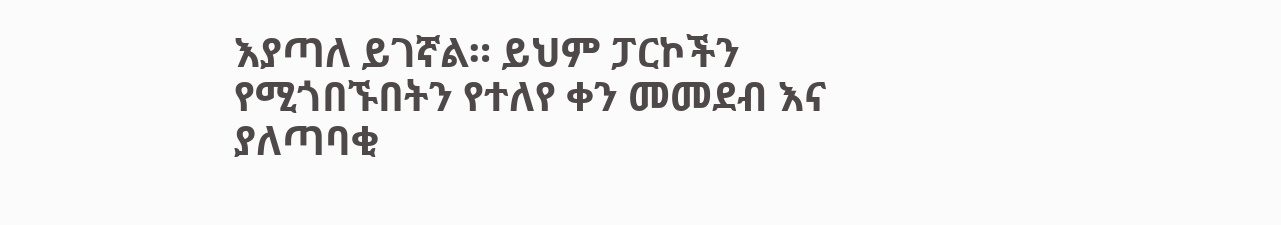እያጣለ ይገኛል። ይህም ፓርኮችን የሚጎበኙበትን የተለየ ቀን መመደብ እና ያለጣባቂ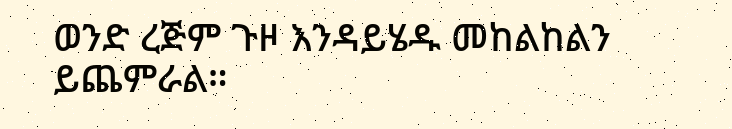ወንድ ረጅም ጉዞ እንዳይሄዱ መከልከልን ይጨምራል።